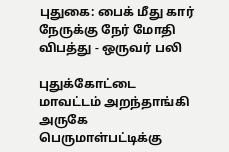புதுகை: பைக் மீது கார் நேருக்கு நேர் மோதி விபத்து - ஒருவர் பலி

புதுக்கோட்டை மாவட்டம் அறந்தாங்கி அருகே பெருமாள்பட்டிக்கு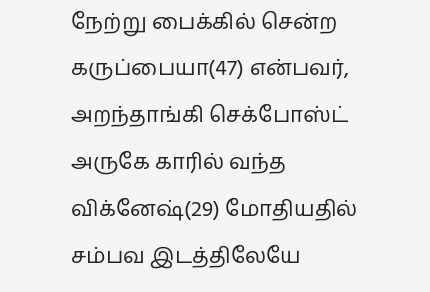நேற்று பைக்கில் சென்ற கருப்பையா(47) என்பவர், அறந்தாங்கி செக்போஸ்ட் அருகே காரில் வந்த விக்னேஷ்(29) மோதியதில் சம்பவ இடத்திலேயே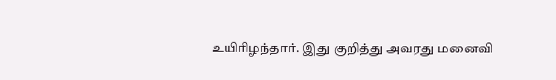உயிரிழந்தார். இது குறித்து அவரது மனைவி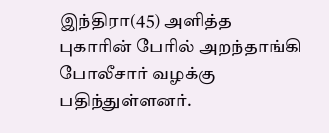இந்திரா(45) அளித்த புகாரின் பேரில் அறந்தாங்கி போலீசார் வழக்கு பதிந்துள்ளனர்.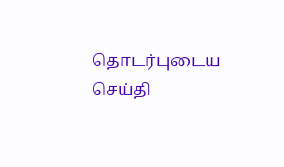தொடர்புடைய செய்தி